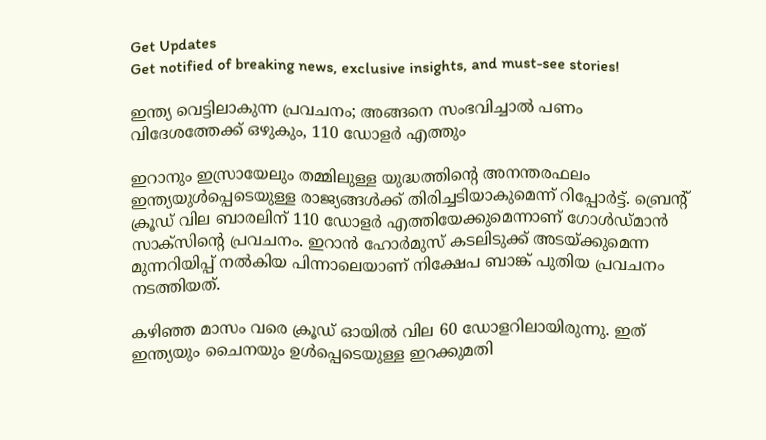Get Updates
Get notified of breaking news, exclusive insights, and must-see stories!

ഇന്ത്യ വെട്ടിലാകുന്ന പ്രവചനം; അങ്ങനെ സംഭവിച്ചാല്‍ പണം വിദേശത്തേക്ക് ഒഴുകും, 110 ഡോളര്‍ എത്തും

ഇറാനും ഇസ്രായേലും തമ്മിലുള്ള യുദ്ധത്തിന്റെ അനന്തരഫലം ഇന്ത്യയുള്‍പ്പെടെയുള്ള രാജ്യങ്ങള്‍ക്ക് തിരിച്ചടിയാകുമെന്ന് റിപ്പോര്‍ട്ട്. ബ്രെന്റ് ക്രൂഡ് വില ബാരലിന് 110 ഡോളര്‍ എത്തിയേക്കുമെന്നാണ് ഗോള്‍ഡ്മാന്‍ സാക്‌സിന്റെ പ്രവചനം. ഇറാന്‍ ഹോര്‍മുസ് കടലിടുക്ക് അടയ്ക്കുമെന്ന മുന്നറിയിപ്പ് നല്‍കിയ പിന്നാലെയാണ് നിക്ഷേപ ബാങ്ക് പുതിയ പ്രവചനം നടത്തിയത്.

കഴിഞ്ഞ മാസം വരെ ക്രൂഡ് ഓയില്‍ വില 60 ഡോളറിലായിരുന്നു. ഇത് ഇന്ത്യയും ചൈനയും ഉള്‍പ്പെടെയുള്ള ഇറക്കുമതി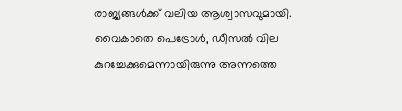രാജ്യങ്ങള്‍ക്ക് വലിയ ആശ്വാസവുമായി. വൈകാതെ പെട്രോള്‍, ഡീസല്‍ വില കുറച്ചേക്കുമെന്നായിരുന്നു അന്നത്തെ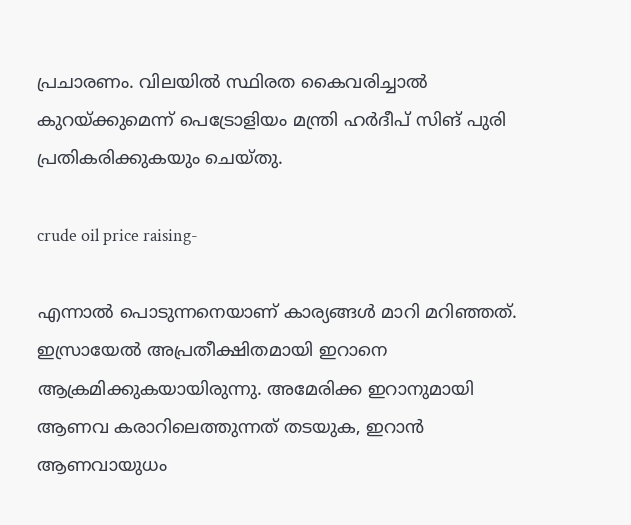പ്രചാരണം. വിലയില്‍ സ്ഥിരത കൈവരിച്ചാല്‍ കുറയ്ക്കുമെന്ന് പെട്രോളിയം മന്ത്രി ഹര്‍ദീപ് സിങ് പുരി പ്രതികരിക്കുകയും ചെയ്തു.

crude oil price raising-

എന്നാല്‍ പൊടുന്നനെയാണ് കാര്യങ്ങള്‍ മാറി മറിഞ്ഞത്. ഇസ്രായേല്‍ അപ്രതീക്ഷിതമായി ഇറാനെ ആക്രമിക്കുകയായിരുന്നു. അമേരിക്ക ഇറാനുമായി ആണവ കരാറിലെത്തുന്നത് തടയുക, ഇറാന്‍ ആണവായുധം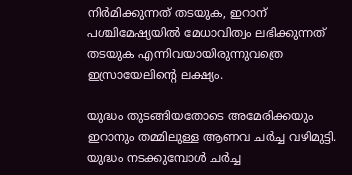നിര്‍മിക്കുന്നത് തടയുക, ഇറാന് പശ്ചിമേഷ്യയില്‍ മേധാവിത്വം ലഭിക്കുന്നത് തടയുക എന്നിവയായിരുന്നുവത്രെ ഇസ്രായേലിന്റെ ലക്ഷ്യം.

യുദ്ധം തുടങ്ങിയതോടെ അമേരിക്കയും ഇറാനും തമ്മിലുള്ള ആണവ ചര്‍ച്ച വഴിമുട്ടി. യുദ്ധം നടക്കുമ്പോള്‍ ചര്‍ച്ച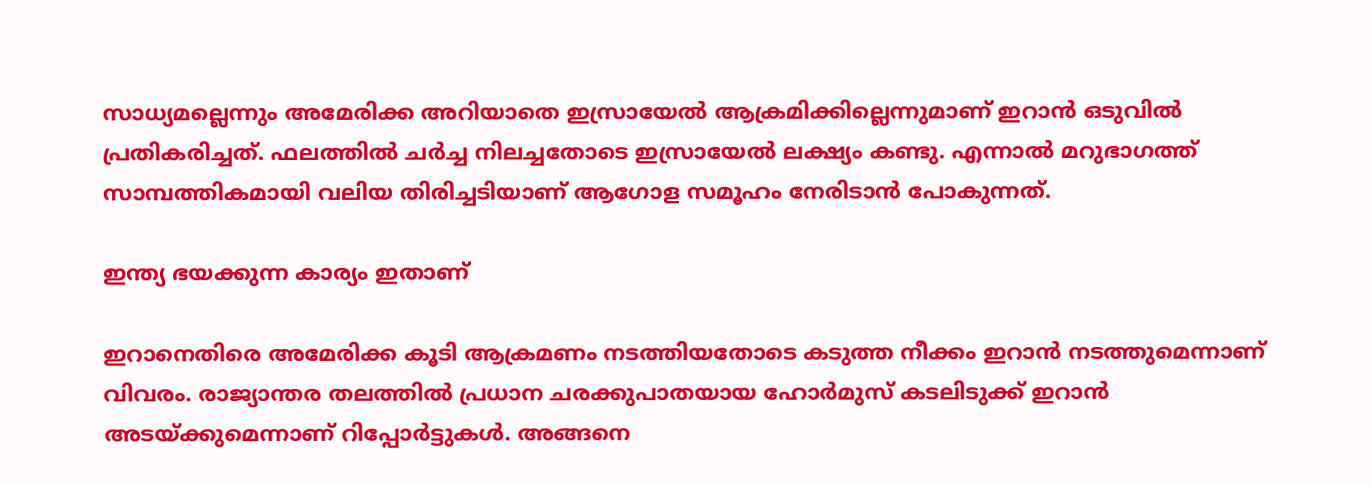സാധ്യമല്ലെന്നും അമേരിക്ക അറിയാതെ ഇസ്രായേല്‍ ആക്രമിക്കില്ലെന്നുമാണ് ഇറാന്‍ ഒടുവില്‍ പ്രതികരിച്ചത്. ഫലത്തില്‍ ചര്‍ച്ച നിലച്ചതോടെ ഇസ്രായേല്‍ ലക്ഷ്യം കണ്ടു. എന്നാല്‍ മറുഭാഗത്ത് സാമ്പത്തികമായി വലിയ തിരിച്ചടിയാണ് ആഗോള സമൂഹം നേരിടാന്‍ പോകുന്നത്.

ഇന്ത്യ ഭയക്കുന്ന കാര്യം ഇതാണ്

ഇറാനെതിരെ അമേരിക്ക കൂടി ആക്രമണം നടത്തിയതോടെ കടുത്ത നീക്കം ഇറാന്‍ നടത്തുമെന്നാണ് വിവരം. രാജ്യാന്തര തലത്തില്‍ പ്രധാന ചരക്കുപാതയായ ഹോര്‍മുസ് കടലിടുക്ക് ഇറാന്‍ അടയ്ക്കുമെന്നാണ് റിപ്പോര്‍ട്ടുകള്‍. അങ്ങനെ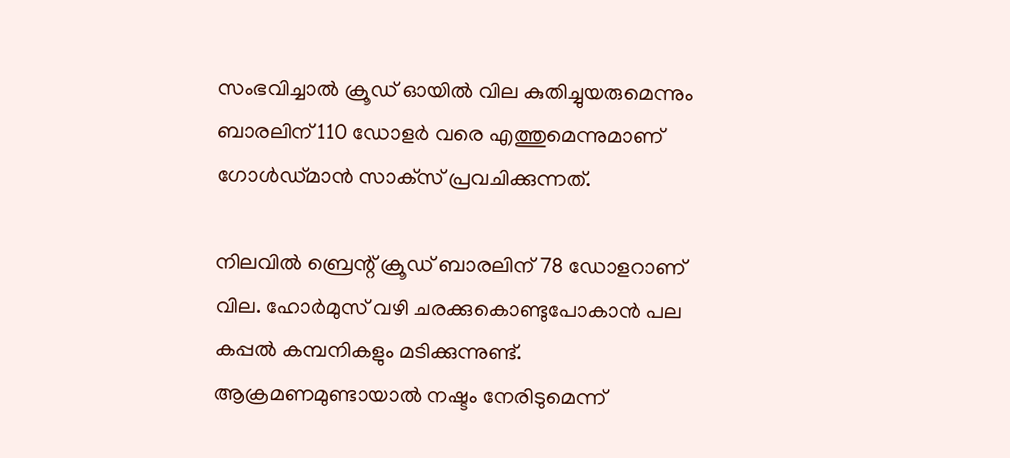സംഭവിച്ചാല്‍ ക്രൂഡ് ഓയില്‍ വില കുതിച്ചുയരുമെന്നും ബാരലിന് 110 ഡോളര്‍ വരെ എത്തുമെന്നുമാണ് ഗോള്‍ഡ്മാന്‍ സാക്‌സ് പ്രവചിക്കുന്നത്.

നിലവില്‍ ബ്രെന്റ് ക്രൂഡ് ബാരലിന് 78 ഡോളറാണ് വില. ഹോര്‍മുസ് വഴി ചരക്കുകൊണ്ടുപോകാന്‍ പല കപ്പല്‍ കമ്പനികളും മടിക്കുന്നുണ്ട്. ആക്രമണമുണ്ടായാല്‍ നഷ്ടം നേരിടുമെന്ന്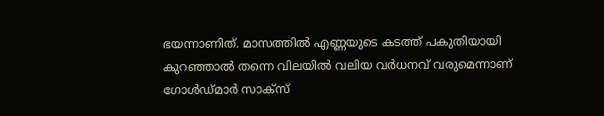ഭയന്നാണിത്. മാസത്തില്‍ എണ്ണയുടെ കടത്ത് പകുതിയായി കുറഞ്ഞാല്‍ തന്നെ വിലയില്‍ വലിയ വര്‍ധനവ് വരുമെന്നാണ് ഗോള്‍ഡ്മാര്‍ സാക്‌സ്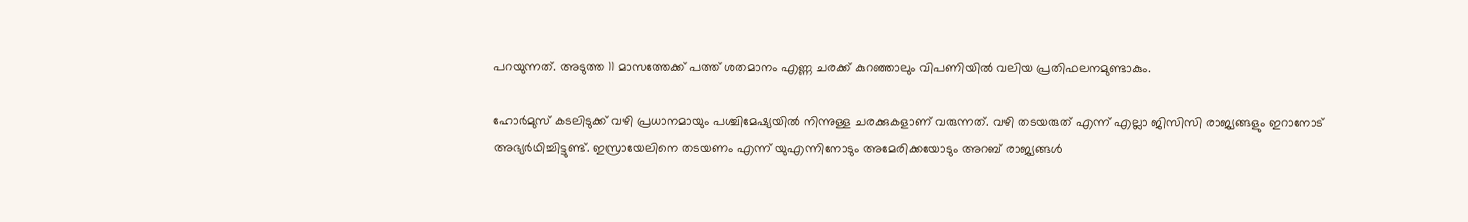പറയുന്നത്. അടുത്ത 11 മാസത്തേക്ക് പത്ത് ശതമാനം എണ്ണ ചരക്ക് കുറഞ്ഞാലും വിപണിയില്‍ വലിയ പ്രതിഫലനമുണ്ടാകും.

ഹോര്‍മുസ് കടലിടുക്ക് വഴി പ്രധാനമായും പശ്ചിമേഷ്യയില്‍ നിന്നുള്ള ചരക്കുകളാണ് വരുന്നത്. വഴി തടയരുത് എന്ന് എല്ലാ ജിസിസി രാജ്യങ്ങളും ഇറാനോട് അഭ്യര്‍ഥിച്ചിട്ടുണ്ട്. ഇസ്രായേലിനെ തടയണം എന്ന് യുഎന്നിനോടും അമേരിക്കയോടും അറബ് രാജ്യങ്ങള്‍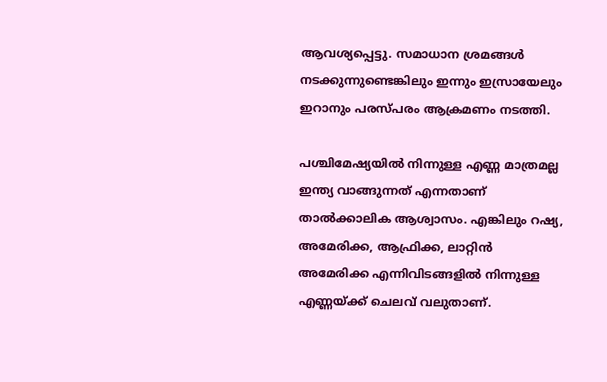ആവശ്യപ്പെട്ടു. സമാധാന ശ്രമങ്ങള്‍ നടക്കുന്നുണ്ടെങ്കിലും ഇന്നും ഇസ്രായേലും ഇറാനും പരസ്പരം ആക്രമണം നടത്തി.

പശ്ചിമേഷ്യയില്‍ നിന്നുള്ള എണ്ണ മാത്രമല്ല ഇന്ത്യ വാങ്ങുന്നത് എന്നതാണ് താല്‍ക്കാലിക ആശ്വാസം. എങ്കിലും റഷ്യ, അമേരിക്ക, ആഫ്രിക്ക, ലാറ്റിന്‍ അമേരിക്ക എന്നിവിടങ്ങളില്‍ നിന്നുള്ള എണ്ണയ്ക്ക് ചെലവ് വലുതാണ്.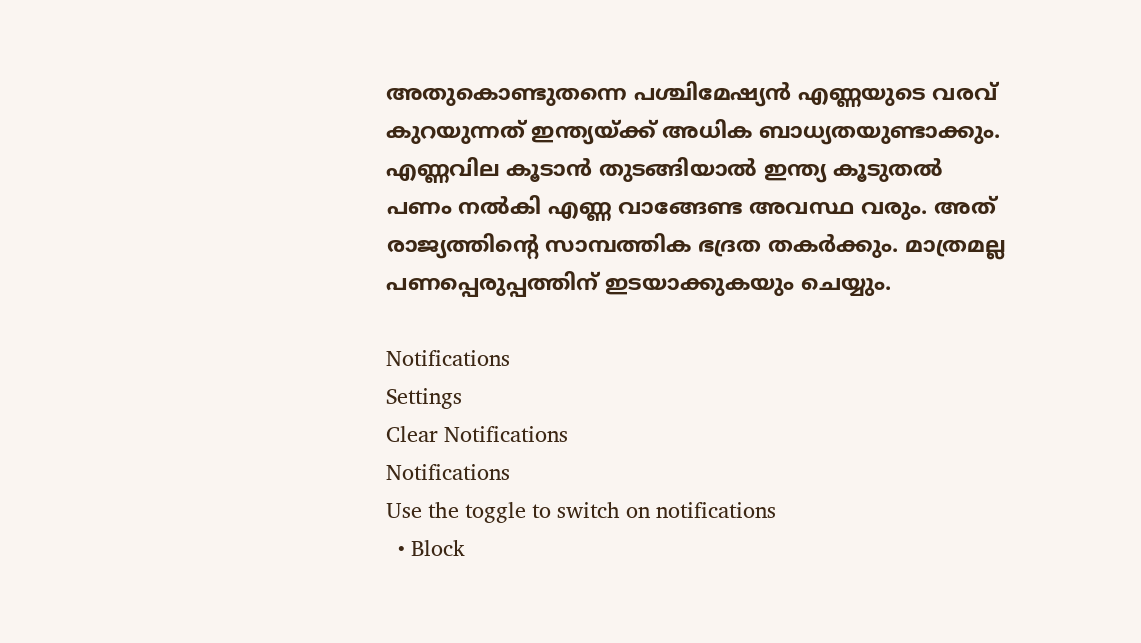അതുകൊണ്ടുതന്നെ പശ്ചിമേഷ്യന്‍ എണ്ണയുടെ വരവ് കുറയുന്നത് ഇന്ത്യയ്ക്ക് അധിക ബാധ്യതയുണ്ടാക്കും. എണ്ണവില കൂടാന്‍ തുടങ്ങിയാല്‍ ഇന്ത്യ കൂടുതല്‍ പണം നല്‍കി എണ്ണ വാങ്ങേണ്ട അവസ്ഥ വരും. അത് രാജ്യത്തിന്റെ സാമ്പത്തിക ഭദ്രത തകര്‍ക്കും. മാത്രമല്ല പണപ്പെരുപ്പത്തിന് ഇടയാക്കുകയും ചെയ്യും.

Notifications
Settings
Clear Notifications
Notifications
Use the toggle to switch on notifications
  • Block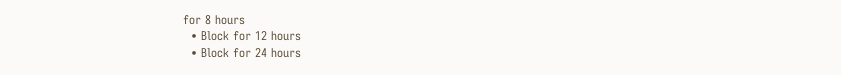for 8 hours
  • Block for 12 hours
  • Block for 24 hours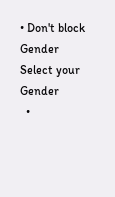• Don't block
Gender
Select your Gender
  •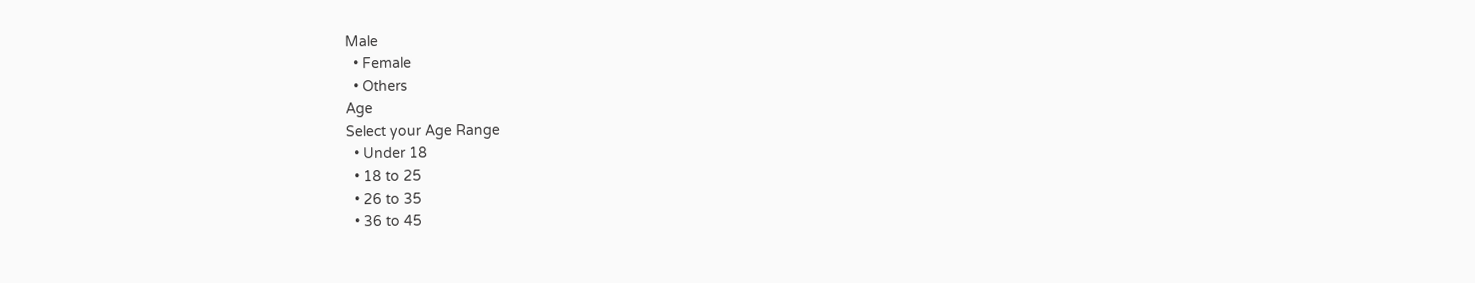Male
  • Female
  • Others
Age
Select your Age Range
  • Under 18
  • 18 to 25
  • 26 to 35
  • 36 to 45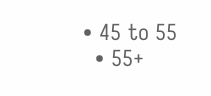• 45 to 55
  • 55+